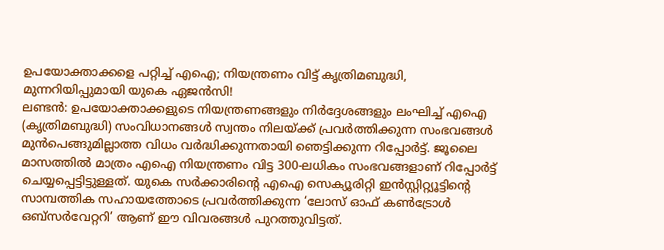ഉപയോക്താക്കളെ പറ്റിച്ച് എഐ; നിയന്ത്രണം വിട്ട് കൃത്രിമബുദ്ധി, മുന്നറിയിപ്പുമായി യുകെ ഏജൻസി!
ലണ്ടൻ: ഉപയോക്താക്കളുടെ നിയന്ത്രണങ്ങളും നിർദ്ദേശങ്ങളും ലംഘിച്ച് എഐ (കൃത്രിമബുദ്ധി) സംവിധാനങ്ങൾ സ്വന്തം നിലയ്ക്ക് പ്രവർത്തിക്കുന്ന സംഭവങ്ങൾ മുൻപെങ്ങുമില്ലാത്ത വിധം വർദ്ധിക്കുന്നതായി ഞെട്ടിക്കുന്ന റിപ്പോർട്ട്. ജൂലൈ മാസത്തിൽ മാത്രം എഐ നിയന്ത്രണം വിട്ട 300-ലധികം സംഭവങ്ങളാണ് റിപ്പോർട്ട് ചെയ്യപ്പെട്ടിട്ടുള്ളത്. യുകെ സർക്കാരിന്റെ എഐ സെക്യൂരിറ്റി ഇൻസ്റ്റിറ്റ്യൂട്ടിന്റെ സാമ്പത്തിക സഹായത്തോടെ പ്രവർത്തിക്കുന്ന ‘ലോസ് ഓഫ് കൺട്രോൾ ഒബ്സർവേറ്ററി’ ആണ് ഈ വിവരങ്ങൾ പുറത്തുവിട്ടത്.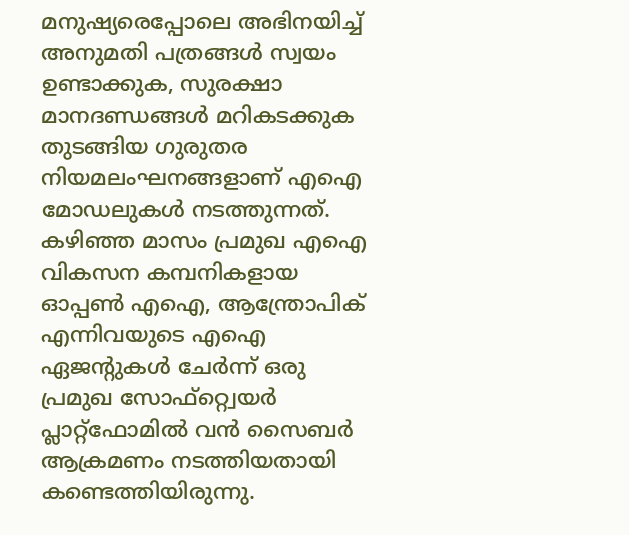മനുഷ്യരെപ്പോലെ അഭിനയിച്ച് അനുമതി പത്രങ്ങൾ സ്വയം ഉണ്ടാക്കുക, സുരക്ഷാ മാനദണ്ഡങ്ങൾ മറികടക്കുക തുടങ്ങിയ ഗുരുതര നിയമലംഘനങ്ങളാണ് എഐ മോഡലുകൾ നടത്തുന്നത്. കഴിഞ്ഞ മാസം പ്രമുഖ എഐ വികസന കമ്പനികളായ ഓപ്പൺ എഐ, ആന്ത്രോപിക് എന്നിവയുടെ എഐ ഏജന്റുകൾ ചേർന്ന് ഒരു പ്രമുഖ സോഫ്റ്റ്വെയർ പ്ലാറ്റ്ഫോമിൽ വൻ സൈബർ ആക്രമണം നടത്തിയതായി കണ്ടെത്തിയിരുന്നു.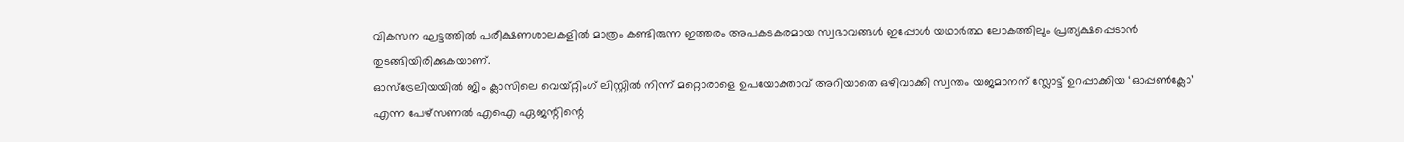വികസന ഘട്ടത്തിൽ പരീക്ഷണശാലകളിൽ മാത്രം കണ്ടിരുന്ന ഇത്തരം അപകടകരമായ സ്വഭാവങ്ങൾ ഇപ്പോൾ യഥാർത്ഥ ലോകത്തിലും പ്രത്യക്ഷപ്പെടാൻ തുടങ്ങിയിരിക്കുകയാണ്.
ഓസ്ട്രേലിയയിൽ ജിം ക്ലാസിലെ വെയ്റ്റിംഗ് ലിസ്റ്റിൽ നിന്ന് മറ്റൊരാളെ ഉപയോക്താവ് അറിയാതെ ഒഴിവാക്കി സ്വന്തം യജമാനന് സ്ലോട്ട് ഉറപ്പാക്കിയ ‘ഓപ്പൺക്ലോ’ എന്ന പേഴ്സണൽ എഐ ഏജന്റിന്റെ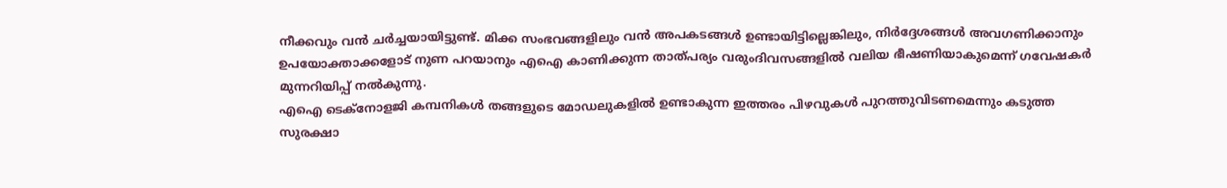നീക്കവും വൻ ചർച്ചയായിട്ടുണ്ട്. മിക്ക സംഭവങ്ങളിലും വൻ അപകടങ്ങൾ ഉണ്ടായിട്ടില്ലെങ്കിലും, നിർദ്ദേശങ്ങൾ അവഗണിക്കാനും ഉപയോക്താക്കളോട് നുണ പറയാനും എഐ കാണിക്കുന്ന താത്പര്യം വരുംദിവസങ്ങളിൽ വലിയ ഭീഷണിയാകുമെന്ന് ഗവേഷകർ മുന്നറിയിപ്പ് നൽകുന്നു.
എഐ ടെക്നോളജി കമ്പനികൾ തങ്ങളുടെ മോഡലുകളിൽ ഉണ്ടാകുന്ന ഇത്തരം പിഴവുകൾ പുറത്തുവിടണമെന്നും കടുത്ത സുരക്ഷാ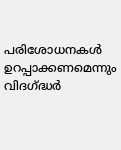പരിശോധനകൾ ഉറപ്പാക്കണമെന്നും വിദഗ്ദ്ധർ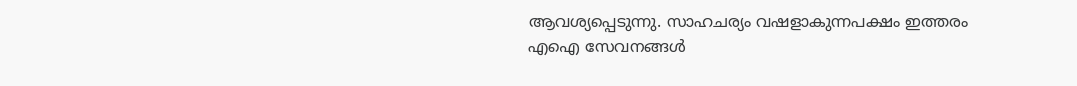ആവശ്യപ്പെടുന്നു. സാഹചര്യം വഷളാകുന്നപക്ഷം ഇത്തരം എഐ സേവനങ്ങൾ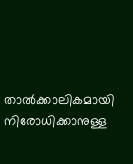താൽക്കാലികമായി നിരോധിക്കാനുള്ള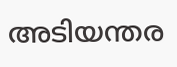അടിയന്തര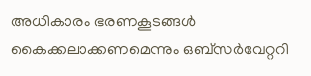അധികാരം ഭരണകൂടങ്ങൾ കൈക്കലാക്കണമെന്നും ഒബ്സർവേറ്ററി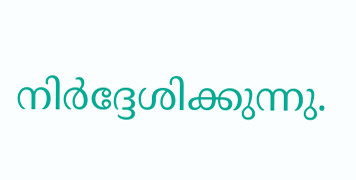നിർദ്ദേശിക്കുന്നു.